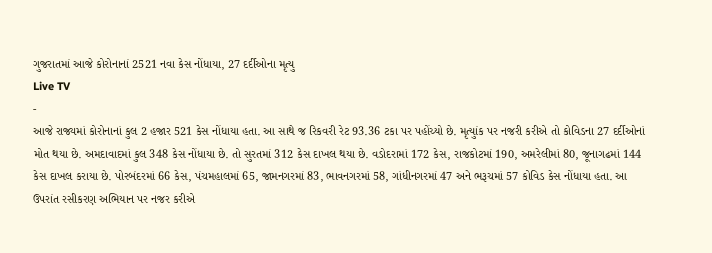ગુજરાતમાં આજે કોરોનાનાં 2521 નવા કેસ નોંધાયા, 27 દર્દીઓના મૃત્યુ
Live TV
-
આજે રાજ્યમાં કોરોનાનાં કુલ 2 હજાર 521 કેસ નોંધાયા હતા. આ સાથે જ રિકવરી રેટ 93.36 ટકા પર પહોંચ્યો છે. મૃત્યુાંક પર નજરી કરીએ તો કોવિડના 27 દર્દીઓનાં મોત થયા છે. અમદાવાદમાં કુલ 348 કેસ નોંધાયા છે. તો સુરતમાં 312 કેસ દાખલ થયા છે. વડોદરામાં 172 કેસ, રાજકોટમાં 190, અમરેલીમાં 80, જૂનાગઢમાં 144 કેસ દાખલ કરાયા છે. પોરબંદરમાં 66 કેસ, પંચમહાલમાં 65, જામનગરમાં 83, ભાવનગરમાં 58, ગાંધીનગરમાં 47 અને ભરૂચમાં 57 કોવિડ કેસ નોંધાયા હતા. આ ઉપરાંત રસીકરણ અભિયાન પર નજર કરીએ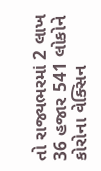તો રાજ્યભરમાં 2 લાખ 36 હજાર 541 લોકોને કોરોના વેક્સિન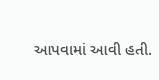આપવામાં આવી હતી.